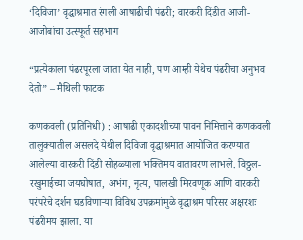‘दिविजा’ वृद्धाश्रमात रंगली आषाढीची पंढरी; वारकरी दिंडीत आजी-आजोबांचा उत्स्फूर्त सहभाग

“प्रत्येकाला पंढरपूरला जाता येत नाही, पण आम्ही येथेच पंढरीचा अनुभव देतो” – मैथिली फाटक

कणकवली (प्रतिनिधी) : आषाढी एकादशीच्या पावन निमित्ताने कणकवली तालुक्यातील असलदे येथील दिविजा वृद्धाश्रमात आयोजित करण्यात आलेल्या वारकरी दिंडी सोहळ्याला भक्तिमय वातावरण लाभले. विठ्ठल-रखुमाईच्या जयघोषात, अभंग, नृत्य, पालखी मिरवणूक आणि वारकरी परंपरेचे दर्शन घडविणाऱ्या विविध उपक्रमांमुळे वृद्धाश्रम परिसर अक्षरशः पंढरीमय झाला. या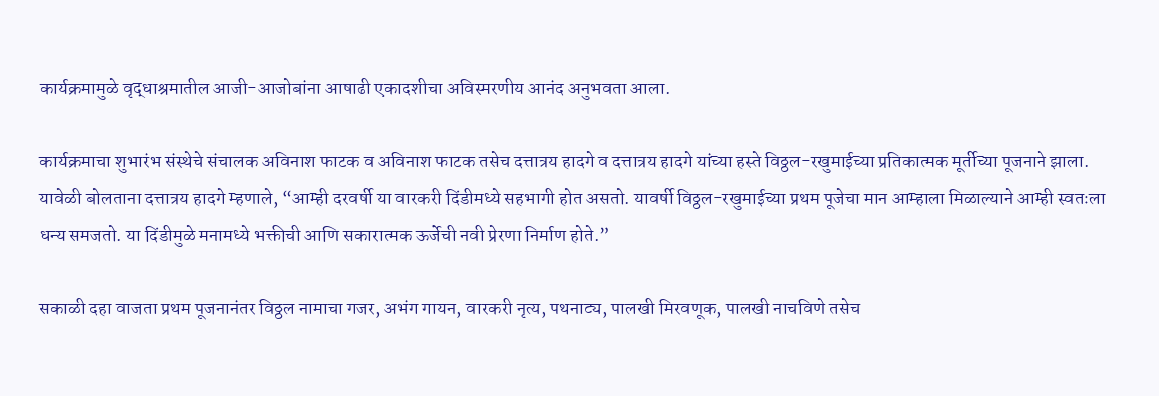कार्यक्रमामुळे वृद्धाश्रमातील आजी-आजोबांना आषाढी एकादशीचा अविस्मरणीय आनंद अनुभवता आला.

कार्यक्रमाचा शुभारंभ संस्थेचे संचालक अविनाश फाटक व अविनाश फाटक तसेच दत्तात्रय हादगे व दत्तात्रय हादगे यांच्या हस्ते विठ्ठल-रखुमाईच्या प्रतिकात्मक मूर्तीच्या पूजनाने झाला. यावेळी बोलताना दत्तात्रय हादगे म्हणाले, “आम्ही दरवर्षी या वारकरी दिंडीमध्ये सहभागी होत असतो. यावर्षी विठ्ठल-रखुमाईच्या प्रथम पूजेचा मान आम्हाला मिळाल्याने आम्ही स्वतःला धन्य समजतो. या दिंडीमुळे मनामध्ये भक्तीची आणि सकारात्मक ऊर्जेची नवी प्रेरणा निर्माण होते.”

सकाळी दहा वाजता प्रथम पूजनानंतर विठ्ठल नामाचा गजर, अभंग गायन, वारकरी नृत्य, पथनाट्य, पालखी मिरवणूक, पालखी नाचविणे तसेच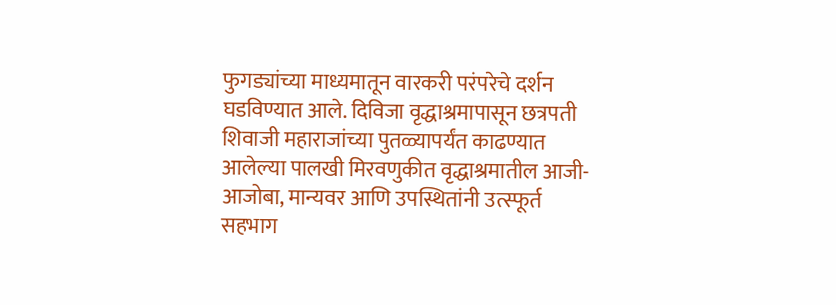फुगड्यांच्या माध्यमातून वारकरी परंपरेचे दर्शन घडविण्यात आले. दिविजा वृद्धाश्रमापासून छत्रपती शिवाजी महाराजांच्या पुतळ्यापर्यंत काढण्यात आलेल्या पालखी मिरवणुकीत वृद्धाश्रमातील आजी-आजोबा, मान्यवर आणि उपस्थितांनी उत्स्फूर्त सहभाग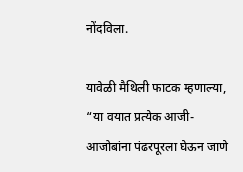नोंदविला.

यावेळी मैथिली फाटक म्हणाल्या, “या वयात प्रत्येक आजी-आजोबांना पंढरपूरला घेऊन जाणे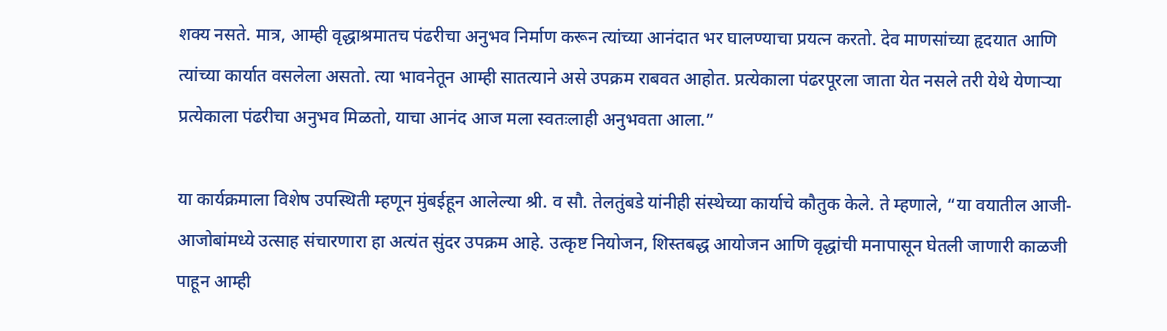शक्य नसते. मात्र, आम्ही वृद्धाश्रमातच पंढरीचा अनुभव निर्माण करून त्यांच्या आनंदात भर घालण्याचा प्रयत्न करतो. देव माणसांच्या हृदयात आणि त्यांच्या कार्यात वसलेला असतो. त्या भावनेतून आम्ही सातत्याने असे उपक्रम राबवत आहोत. प्रत्येकाला पंढरपूरला जाता येत नसले तरी येथे येणाऱ्या प्रत्येकाला पंढरीचा अनुभव मिळतो, याचा आनंद आज मला स्वतःलाही अनुभवता आला.”

या कार्यक्रमाला विशेष उपस्थिती म्हणून मुंबईहून आलेल्या श्री. व सौ. तेलतुंबडे यांनीही संस्थेच्या कार्याचे कौतुक केले. ते म्हणाले, “या वयातील आजी-आजोबांमध्ये उत्साह संचारणारा हा अत्यंत सुंदर उपक्रम आहे. उत्कृष्ट नियोजन, शिस्तबद्ध आयोजन आणि वृद्धांची मनापासून घेतली जाणारी काळजी पाहून आम्ही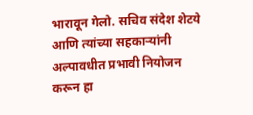भारावून गेलो. सचिव संदेश शेटये आणि त्यांच्या सहकाऱ्यांनी अल्पावधीत प्रभावी नियोजन करून हा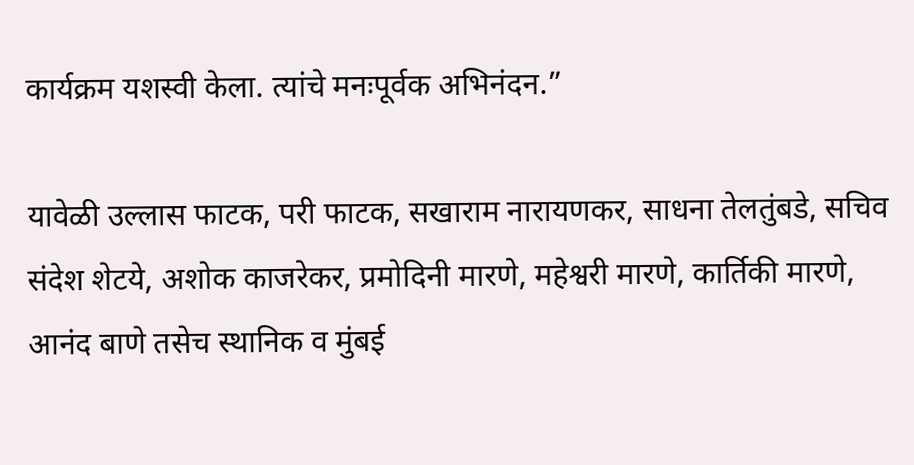कार्यक्रम यशस्वी केला. त्यांचे मनःपूर्वक अभिनंदन.”

यावेळी उल्लास फाटक, परी फाटक, सखाराम नारायणकर, साधना तेलतुंबडे, सचिव संदेश शेटये, अशोक काजरेकर, प्रमोदिनी मारणे, महेश्वरी मारणे, कार्तिकी मारणे, आनंद बाणे तसेच स्थानिक व मुंबई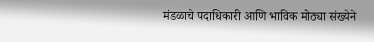मंडळाचे पदाधिकारी आणि भाविक मोठ्या संख्येने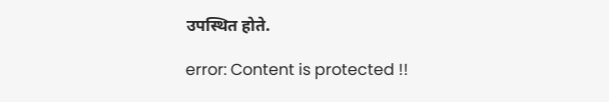उपस्थित होते.

error: Content is protected !!